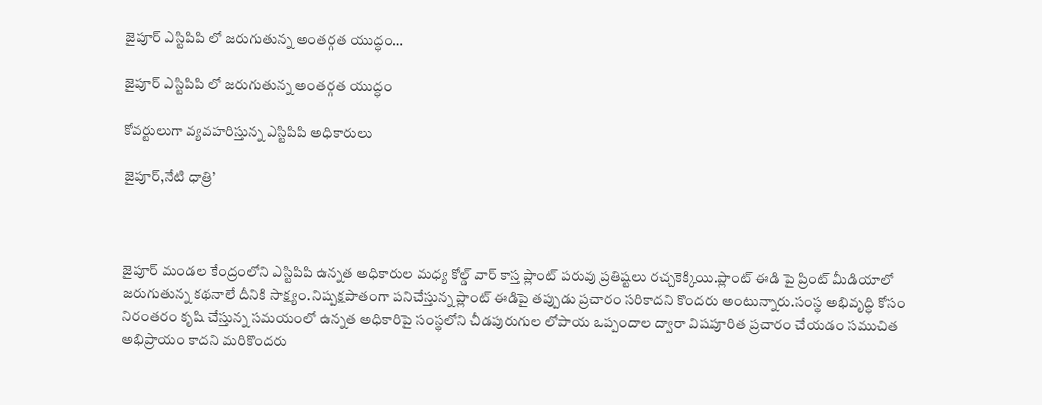జైపూర్ ఎస్టిపిపి లో జరుగుతున్న అంతర్గత యుద్ధం…

జైపూర్ ఎస్టిపిపి లో జరుగుతున్న అంతర్గత యుద్ధం

కోవర్టులుగా వ్యవహరిస్తున్న ఎస్టిపిపి అధికారులు

జైపూర్,నేటి ధాత్రి’



జైపూర్ మండల కేంద్రంలోని ఎస్టిపిపి ఉన్నత అధికారుల మధ్య కోల్డ్ వార్ కాస్త ప్లాంట్ పరువు ప్రతిష్టలు రచ్చకెక్కియి.ప్లాంట్ ఈడి పై ప్రింట్ మీడియాలో జరుగుతున్న కథనాలే దీనికి సాక్ష్యం.నిష్పక్షపాతంగా పనిచేస్తున్న ప్లాంట్ ఈడిపై తప్పుడు ప్రచారం సరికాదని కొందరు అంటున్నారు.సంస్థ అభివృద్ధి కోసం నిరంతరం కృషి చేస్తున్న సమయంలో ఉన్నత అధికారిపై సంస్థలోని చీడపురుగుల లోపాయ ఒప్పందాల ద్వారా విషపూరిత ప్రచారం చేయడం సముచిత అభిప్రాయం కాదని మరికొందరు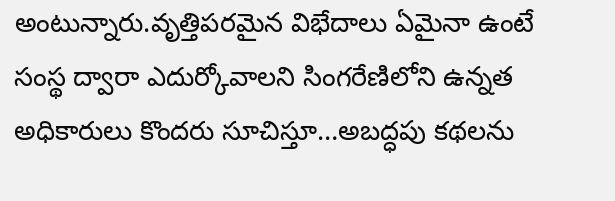అంటున్నారు.వృత్తిపరమైన విభేదాలు ఏమైనా ఉంటే సంస్థ ద్వారా ఎదుర్కోవాలని సింగరేణిలోని ఉన్నత అధికారులు కొందరు సూచిస్తూ…అబద్ధపు కథలను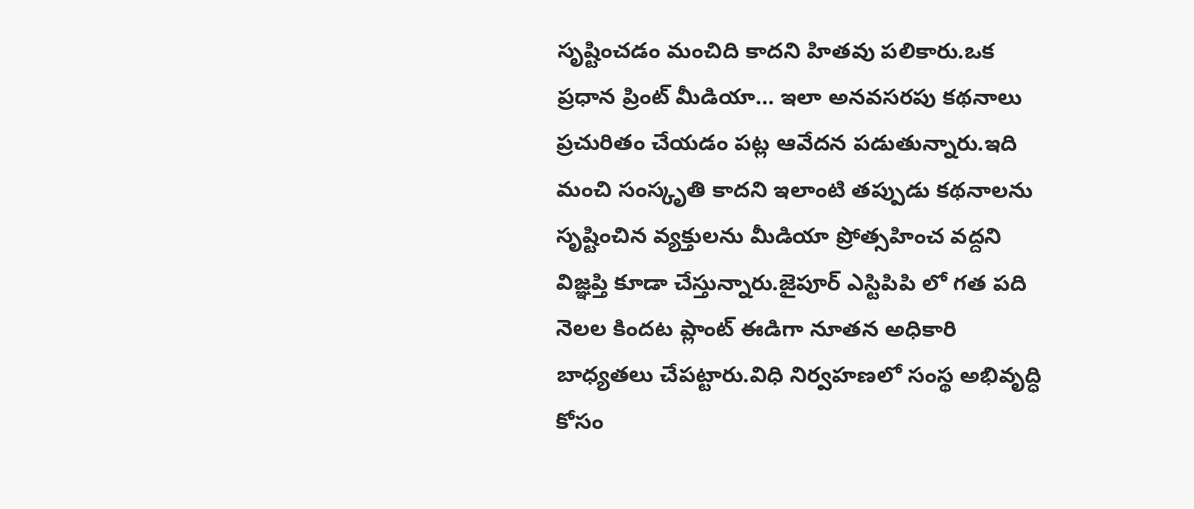సృష్టించడం మంచిది కాదని హితవు పలికారు.ఒక ప్రధాన ప్రింట్ మీడియా… ఇలా అనవసరపు కథనాలు ప్రచురితం చేయడం పట్ల ఆవేదన పడుతున్నారు.ఇది మంచి సంస్కృతి కాదని ఇలాంటి తప్పుడు కథనాలను సృష్టించిన వ్యక్తులను మీడియా ప్రోత్సహించ వద్దని విజ్ఞప్తి కూడా చేస్తున్నారు.జైపూర్ ఎస్టిపిపి లో గత పది నెలల కిందట ప్లాంట్ ఈడిగా నూతన అధికారి బాధ్యతలు చేపట్టారు.విధి నిర్వహణలో సంస్థ అభివృద్ధి కోసం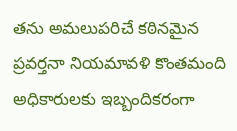తను అమలుపరిచే కఠినమైన ప్రవర్తనా నియమావళి కొంతమంది అధికారులకు ఇబ్బందికరంగా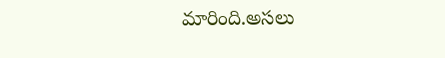మారింది.అసలు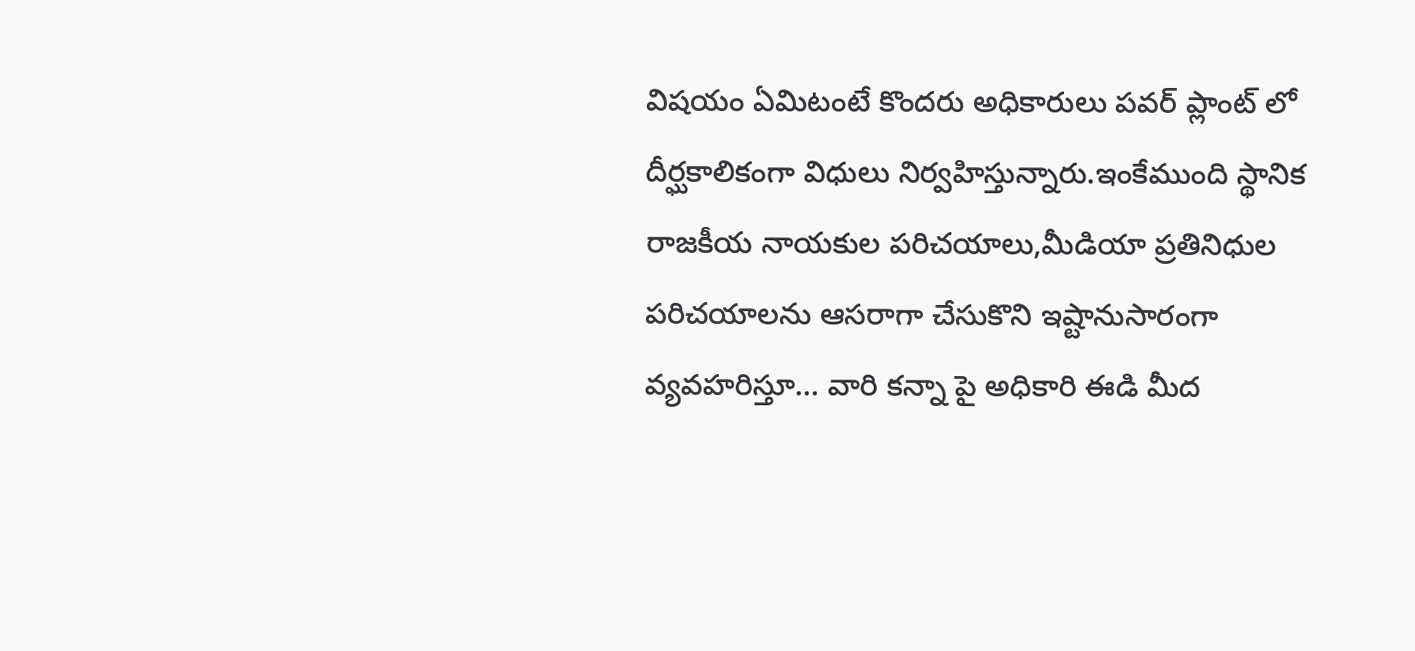విషయం ఏమిటంటే కొందరు అధికారులు పవర్ ప్లాంట్ లో దీర్ఘకాలికంగా విధులు నిర్వహిస్తున్నారు.ఇంకేముంది స్థానిక రాజకీయ నాయకుల పరిచయాలు,మీడియా ప్రతినిధుల పరిచయాలను ఆసరాగా చేసుకొని ఇష్టానుసారంగా వ్యవహరిస్తూ… వారి కన్నా పై అధికారి ఈడి మీద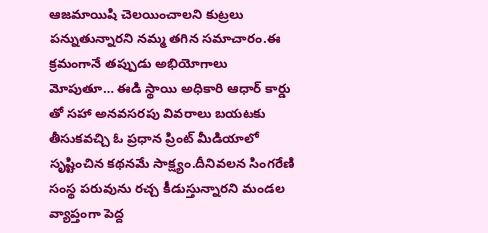ఆజమాయిషి చెలయించాలని కుట్రలు పన్నుతున్నారని నమ్మ తగిన సమాచారం.ఈ క్రమంగానే తప్పుడు అభియోగాలు మోపుతూ… ఈడి స్థాయి అధికారి ఆధార్ కార్డు తో సహా అనవసరపు వివరాలు బయటకు తీసుకవచ్చి ఓ ప్రధాన ప్రింట్ మీడియాలో సృష్టించిన కథనమే సాక్ష్యం.దీనివలన సింగరేణి సంస్థ పరువును రచ్చ కీడుస్తున్నారని మండల వ్యాప్తంగా పెద్ద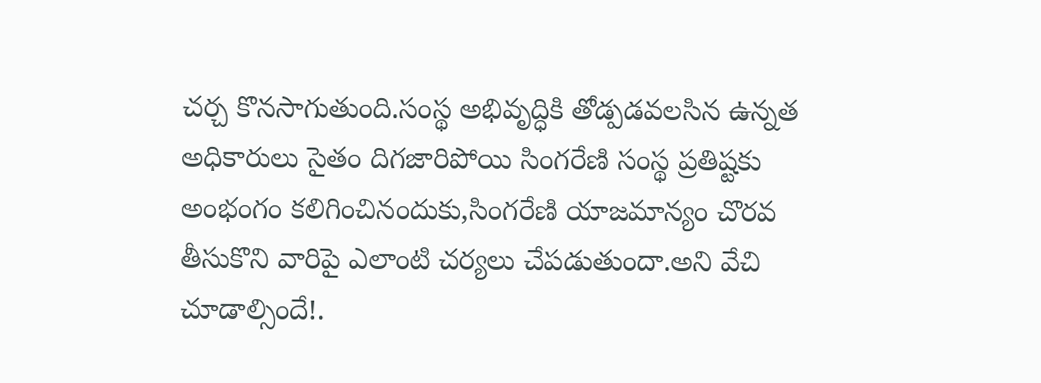చర్చ కొనసాగుతుంది.సంస్థ అభివృద్ధికి తోడ్పడవలసిన ఉన్నత అధికారులు సైతం దిగజారిపోయి సింగరేణి సంస్థ ప్రతిష్టకు అంభంగం కలిగించినందుకు,సింగరేణి యాజమాన్యం చొరవ తీసుకొని వారిపై ఎలాంటి చర్యలు చేపడుతుందా.అని వేచి చూడాల్సిందే!.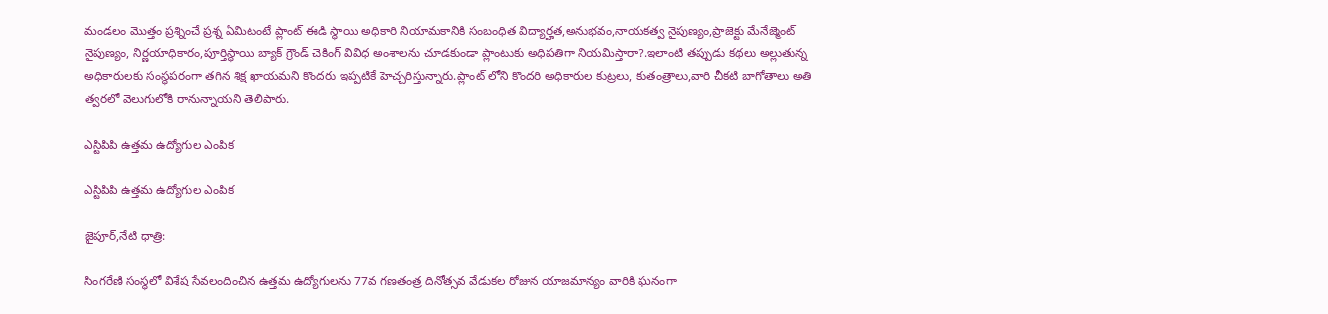మండలం మొత్తం ప్రశ్నించే ప్రశ్న ఏమిటంటే ప్లాంట్ ఈడి స్థాయి అధికారి నియామకానికి సంబంధిత విద్యార్హత,అనుభవం,నాయకత్వ నైపుణ్యం,ప్రాజెక్టు మేనేజ్మెంట్ నైపుణ్యం, నిర్ణయాధికారం,పూర్తిస్థాయి బ్యాక్ గ్రౌండ్ చెకింగ్ వివిధ అంశాలను చూడకుండా ప్లాంటుకు అధిపతిగా నియమిస్తారా?.ఇలాంటి తప్పుడు కథలు అల్లుతున్న అధికారులకు సంస్థపరంగా తగిన శిక్ష ఖాయమని కొందరు ఇప్పటికే హెచ్చరిస్తున్నారు.ప్లాంట్ లోని కొందరి అధికారుల కుట్రలు, కుతంత్రాలు,వారి చీకటి బాగోతాలు అతి త్వరలో వెలుగులోకి రానున్నాయని తెలిపారు.

ఎస్టిపిపి ఉత్తమ ఉద్యోగుల ఎంపిక

ఎస్టిపిపి ఉత్తమ ఉద్యోగుల ఎంపిక

జైపూర్,నేటి ధాత్రి:

సింగరేణి సంస్థలో విశేష సేవలందించిన ఉత్తమ ఉద్యోగులను 77వ గణతంత్ర దినోత్సవ వేడుకల రోజున యాజమాన్యం వారికి ఘనంగా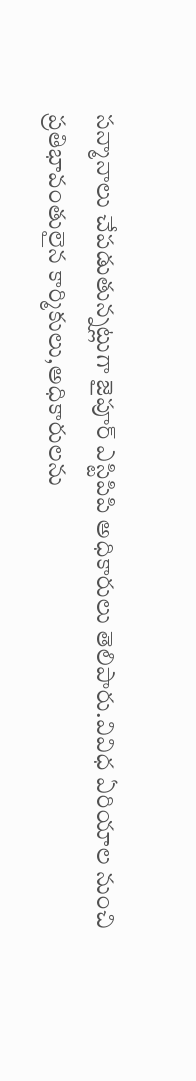సన్మానాలు చేపడుతున్నట్లుగా జైపూర్ ఎస్టిపిపి అధికారులు తెలిపారు.వివిధ ఏరియాల నుంచి ప్రతిభావంతులైన కార్మికులు,అధికారులను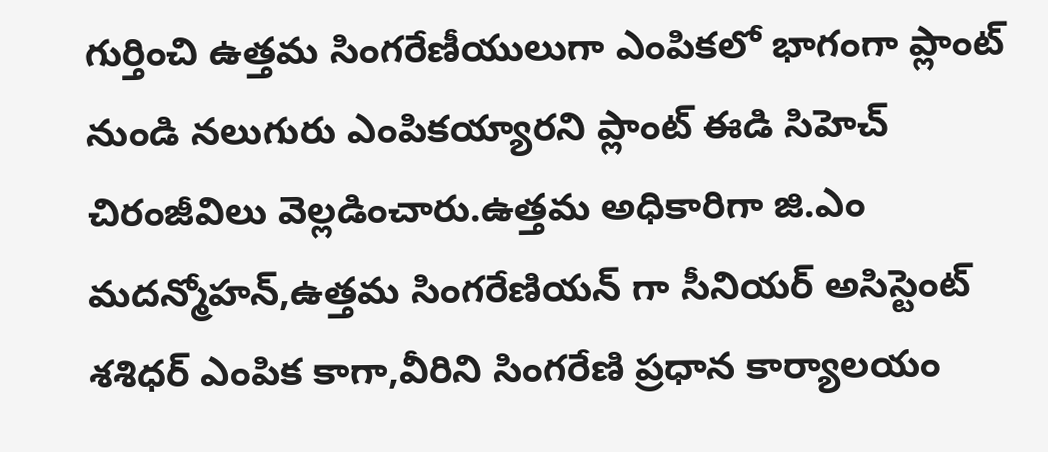గుర్తించి ఉత్తమ సింగరేణీయులుగా ఎంపికలో భాగంగా ప్లాంట్ నుండి నలుగురు ఎంపికయ్యారని ప్లాంట్ ఈడి సిహెచ్ చిరంజీవిలు వెల్లడించారు.ఉత్తమ అధికారిగా జి.ఎం మదన్మోహన్,ఉత్తమ సింగరేణియన్ గా సీనియర్ అసిస్టెంట్ శశిధర్ ఎంపిక కాగా,వీరిని సింగరేణి ప్రధాన కార్యాలయం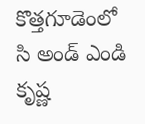కొత్తగూడెంలో సి అండ్ ఎండి కృష్ణ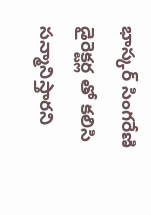భాస్కర్ సింగరేణి డైరెక్టర్ల తో కలిసి సన్మానిస్తారని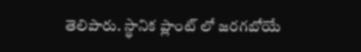తెలిపారు. స్థానిక ప్లాంట్ లో జరగబోయే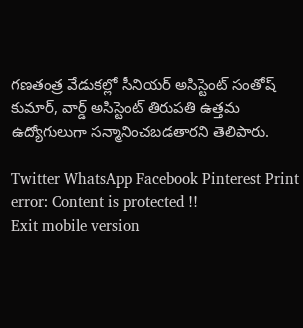గణతంత్ర వేడుకల్లో సీనియర్ అసిస్టెంట్ సంతోష్ కుమార్, వార్డ్ అసిస్టెంట్ తిరుపతి ఉత్తమ ఉద్యోగులుగా సన్మానించబడతారని తెలిపారు.

Twitter WhatsApp Facebook Pinterest Print
error: Content is protected !!
Exit mobile version